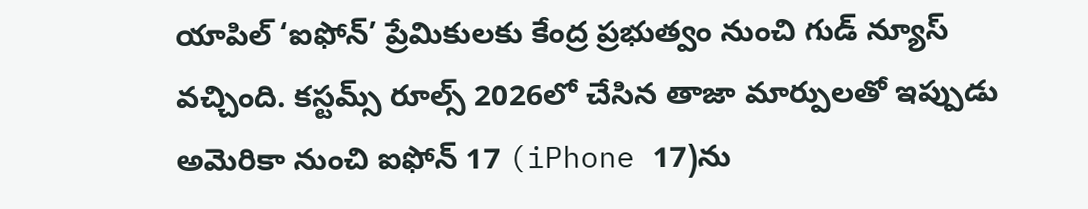యాపిల్ ‘ఐఫోన్’ ప్రేమికులకు కేంద్ర ప్రభుత్వం నుంచి గుడ్ న్యూస్ వచ్చింది. కస్టమ్స్ రూల్స్ 2026లో చేసిన తాజా మార్పులతో ఇప్పుడు అమెరికా నుంచి ఐఫోన్ 17 (iPhone 17)ను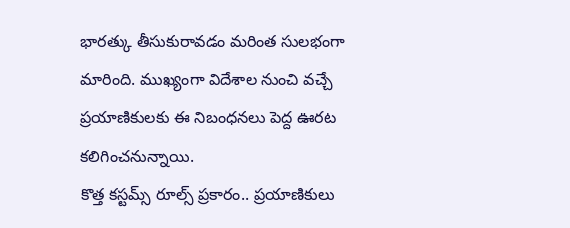భారత్కు తీసుకురావడం మరింత సులభంగా మారింది. ముఖ్యంగా విదేశాల నుంచి వచ్చే ప్రయాణికులకు ఈ నిబంధనలు పెద్ద ఊరట కలిగించనున్నాయి.
కొత్త కస్టమ్స్ రూల్స్ ప్రకారం.. ప్రయాణికులు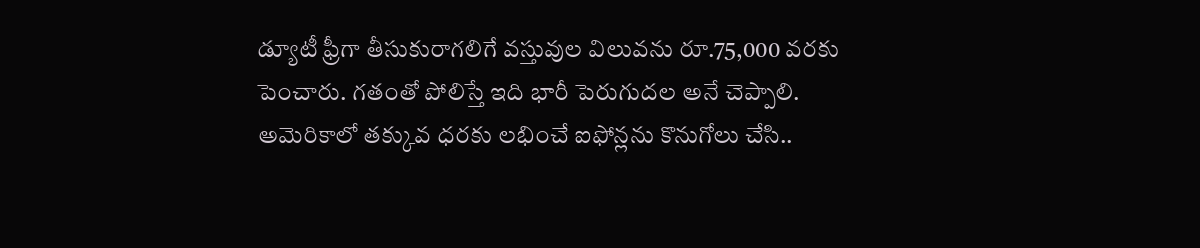డ్యూటీ ఫ్రీగా తీసుకురాగలిగే వస్తువుల విలువను రూ.75,000 వరకు పెంచారు. గతంతో పోలిస్తే ఇది భారీ పెరుగుదల అనే చెప్పాలి. అమెరికాలో తక్కువ ధరకు లభించే ఐఫోన్లను కొనుగోలు చేసి..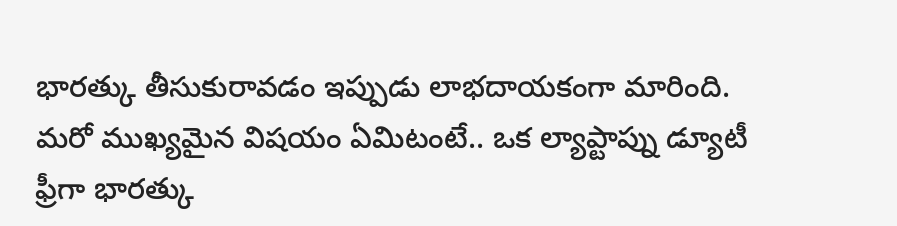భారత్కు తీసుకురావడం ఇప్పుడు లాభదాయకంగా మారింది. మరో ముఖ్యమైన విషయం ఏమిటంటే.. ఒక ల్యాప్టాప్ను డ్యూటీ ఫ్రీగా భారత్కు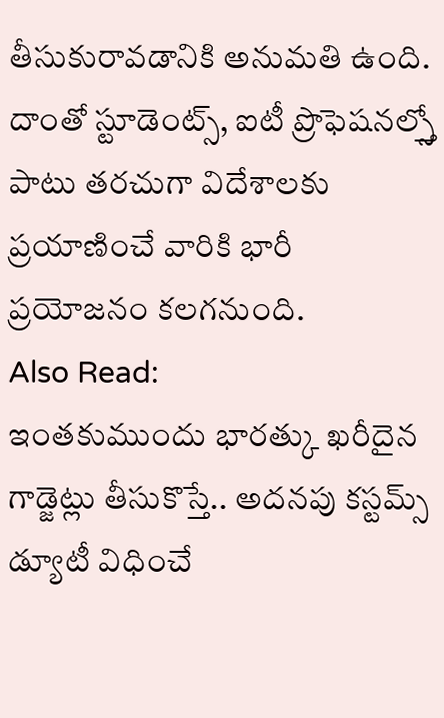తీసుకురావడానికి అనుమతి ఉంది. దాంతో స్టూడెంట్స్, ఐటీ ప్రొఫెషనల్స్తో పాటు తరచుగా విదేశాలకు ప్రయాణించే వారికి భారీ ప్రయోజనం కలగనుంది.
Also Read:
ఇంతకుముందు భారత్కు ఖరీదైన గాడ్జెట్లు తీసుకొస్తే.. అదనపు కస్టమ్స్ డ్యూటీ విధించే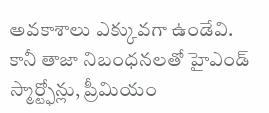అవకాశాలు ఎక్కువగా ఉండేవి. కానీ తాజా నిబంధనలతో హైఎండ్ స్మార్ట్ఫోన్లు, ప్రీమియం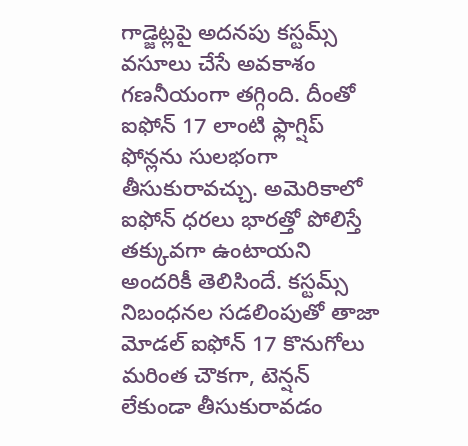గాడ్జెట్లపై అదనపు కస్టమ్స్ వసూలు చేసే అవకాశం గణనీయంగా తగ్గింది. దీంతో ఐఫోన్ 17 లాంటి ఫ్లాగ్షిప్ ఫోన్లను సులభంగా తీసుకురావచ్చు. అమెరికాలో ఐఫోన్ ధరలు భారత్తో పోలిస్తే తక్కువగా ఉంటాయని అందరికీ తెలిసిందే. కస్టమ్స్ నిబంధనల సడలింపుతో తాజా మోడల్ ఐఫోన్ 17 కొనుగోలు మరింత చౌకగా, టెన్షన్ లేకుండా తీసుకురావడం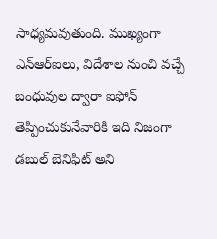సాధ్యమవుతుంది. ముఖ్యంగా ఎన్ఆర్ఐలు, విదేశాల నుంచి వచ్చే బంధువుల ద్వారా ఐఫోన్ తెప్పించుకునేవారికి ఇది నిజంగా డబుల్ బెనిఫిట్ అని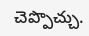చెప్పొచ్చు.